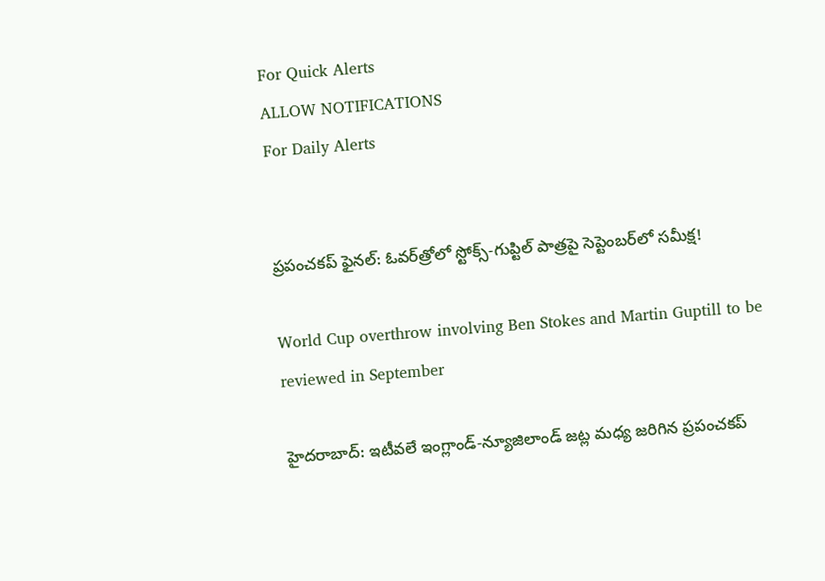For Quick Alerts
ALLOW NOTIFICATIONS
For Daily Alerts


ప్రపంచకప్ ఫైనల్: ఓవర్‌త్రోలో స్టోక్స్-గుప్టిల్ పాత్రపై సెప్టెంబర్‌లో సమీక్ష!

World Cup overthrow involving Ben Stokes and Martin Guptill to be reviewed in September

హైదరాబాద్: ఇటీవలే ఇంగ్లాండ్-న్యూజిలాండ్ జట్ల మధ్య జరిగిన ప్రపంచకప్‌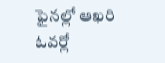ఫైనల్లో ఆఖరి ఓవర్లో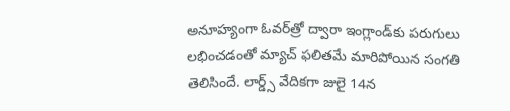అనూహ్యంగా ఓవర్‌త్రో ద్వారా ఇంగ్లాండ్‌కు పరుగులు లభించడంతో మ్యాచ్‌ ఫలితమే మారిపోయిన సంగతి తెలిసిందే. లార్డ్స్ వేదికగా జులై 14న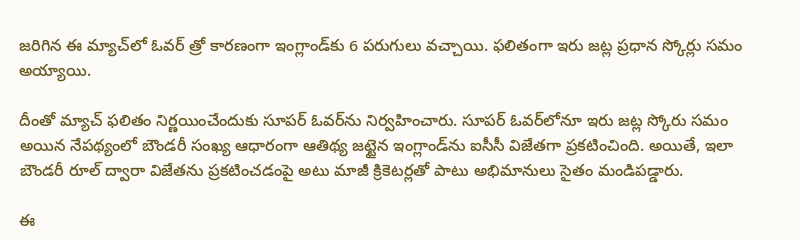జరిగిన ఈ మ్యాచ్‌లో ఓవర్ త్రో కారణంగా ఇంగ్లాండ్‌కు 6 పరుగులు వచ్చాయి. ఫలితంగా ఇరు జట్ల ప్రధాన స్కోర్లు సమం అయ్యాయి.

దీంతో మ్యాచ్ ఫలితం నిర్ణయించేందుకు సూపర్ ఓవర్‌ను నిర్వహించారు. సూపర్‌ ఓవర్‌లోనూ ఇరు జట్ల స్కోరు సమం అయిన నేపథ్యంలో బౌండరీ సంఖ్య ఆధారంగా ఆతిథ్య జట్టైన ఇంగ్లాండ్‌ను ఐసీసీ విజేతగా ప్రకటించింది. అయితే, ఇలా బౌండరీ రూల్ ద్వారా విజేతను ప్రకటించడంపై అటు మాజీ క్రికెటర్లతో పాటు అభిమానులు సైతం మండిపడ్డారు.

ఈ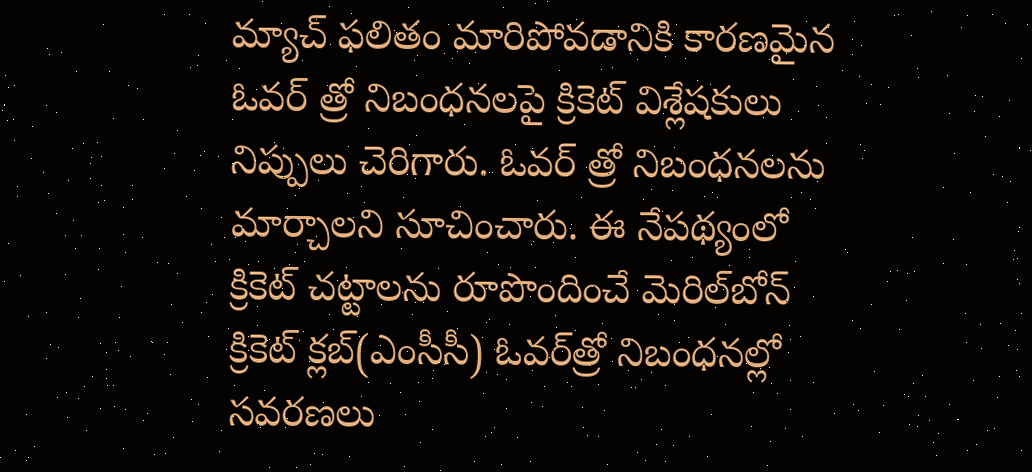మ్యాచ్ ఫలితం మారిపోవడానికి కారణమైన ఓవర్ త్రో నిబంధనలపై క్రికెట్ విశ్లేషకులు నిప్పులు చెరిగారు. ఓవర్ త్రో నిబంధనలను మార్చాలని సూచించారు. ఈ నేపథ్యంలో క్రికెట్‌ చట్టాలను రూపొందించే మెరిల్‌బోన్‌ క్రికెట్‌ క్లబ్‌(ఎంసీసీ) ఓవర్‌త్రో నిబంధనల్లో సవరణలు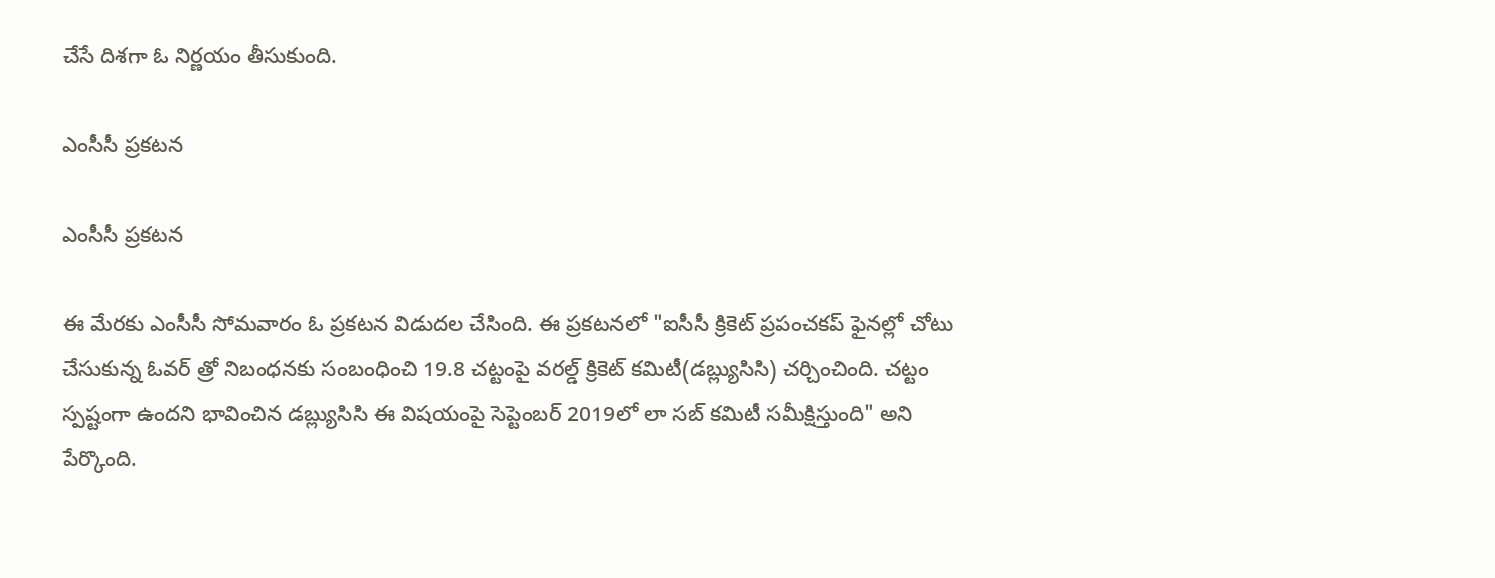చేసే దిశగా ఓ నిర్ణయం తీసుకుంది.

ఎంసీసీ ప్రకటన

ఎంసీసీ ప్రకటన

ఈ మేరకు ఎంసీసీ సోమవారం ఓ ప్రకటన విడుదల చేసింది. ఈ ప్రకటనలో "ఐసీసీ క్రికెట్ ప్రపంచకప్ ఫైనల్లో చోటు చేసుకున్న ఓవర్ త్రో నిబంధనకు సంబంధించి 19.8 చట్టంపై వరల్డ్ క్రికెట్ కమిటీ(డబ్ల్యుసిసి) చర్చించింది. చట్టం స్పష్టంగా ఉందని భావించిన డబ్ల్యుసిసి ఈ విషయంపై సెప్టెంబర్ 2019లో లా సబ్ కమిటీ సమీక్షిస్తుంది" అని పేర్కొంది.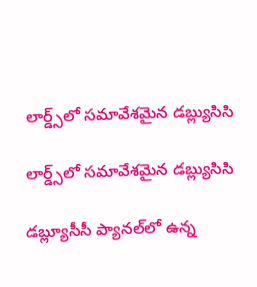లార్డ్స్‌లో సమావేశమైన డబ్ల్యుసిసి

లార్డ్స్‌లో సమావేశమైన డబ్ల్యుసిసి

డబ్ల్యూసీసీ ప్యాన‌ల్‌లో ఉన్న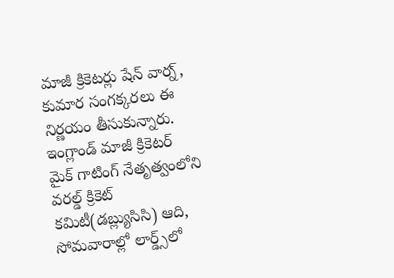మాజీ క్రికెట‌ర్లు షేన్ వార్న్‌, కుమార సంగ‌క్క‌ర‌లు ఈ నిర్ణ‌యం తీసుకున్నారు. ఇంగ్లాండ్ మాజీ క్రికెటర్ మైక్ గాటింగ్ నేతృత్వంలోని వరల్డ్ క్రికెట్ కమిటీ(డబ్ల్యుసిసి) ఆది, సోమవారాల్లో లార్డ్స్‌లో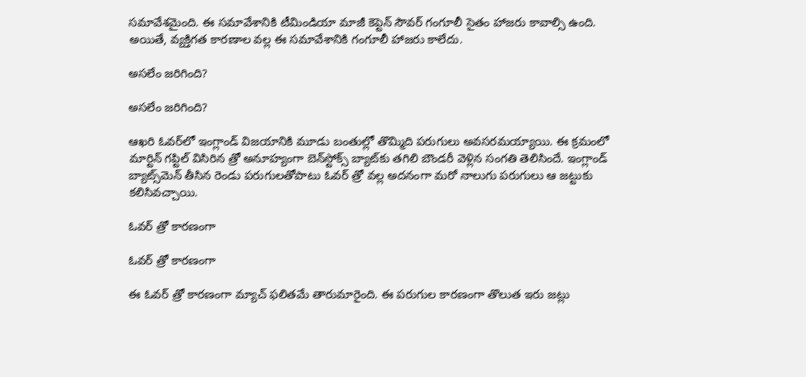సమావేశమైంది. ఈ సమావేశానికి టీమిండియా మాజీ కెప్టెన్ సౌవర్ గంగూలీ సైతం హాజరు కావాల్సి ఉంది. అయితే, వ్యక్తిగత కారణాల వల్ల ఈ సమావేశానికి గంగూలీ హాజరు కాలేదు.

అసలేం జరిగింది?

అసలేం జరిగింది?

ఆఖరి ఓవర్‌లో ఇంగ్లాండ్‌ విజయానికి మూడు బంతుల్లో తొమ్మిది పరుగులు అవసరమయ్యాయి. ఈ క్రమంలో మార్టిన్ గప్టిల్‌ విసిరిన త్రో అనూహ్యంగా బెన్‌స్టోక్స్‌ బ్యాట్‌కు తగిలి బౌండరీ వెళ్లిన సంగతి తెలిసిందే. ఇంగ్లాండ్‌ బ్యాట్స్‌మెన్‌ తీసిన రెండు పరుగులతోపాటు ఓవర్‌ త్రో వల్ల అదనంగా మరో నాలుగు పరుగులు ఆ జట్టుకు కలిసివచ్చాయి.

ఓవర్ త్రో కారణంగా

ఓవర్ త్రో కారణంగా

ఈ ఓవర్ త్రో కారణంగా మ్యాచ్ ఫలితమే తారుమారైంది. ఈ పరుగుల కారణంగా తొలుత ఇరు జట్లు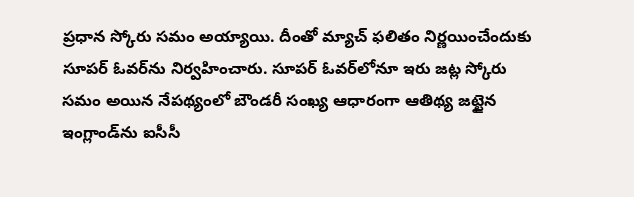ప్రధాన స్కోరు సమం అయ్యాయి. దీంతో మ్యాచ్ ఫలితం నిర్ణయించేందుకు సూపర్ ఓవర్‌ను నిర్వహించారు. సూపర్‌ ఓవర్‌లోనూ ఇరు జట్ల స్కోరు సమం అయిన నేపథ్యంలో బౌండరీ సంఖ్య ఆధారంగా ఆతిథ్య జట్టైన ఇంగ్లాండ్‌ను ఐసీసీ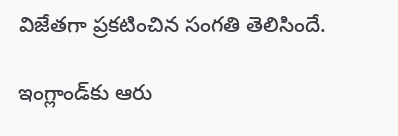విజేతగా ప్రకటించిన సంగతి తెలిసిందే.

ఇంగ్లాండ్‌కు ఆరు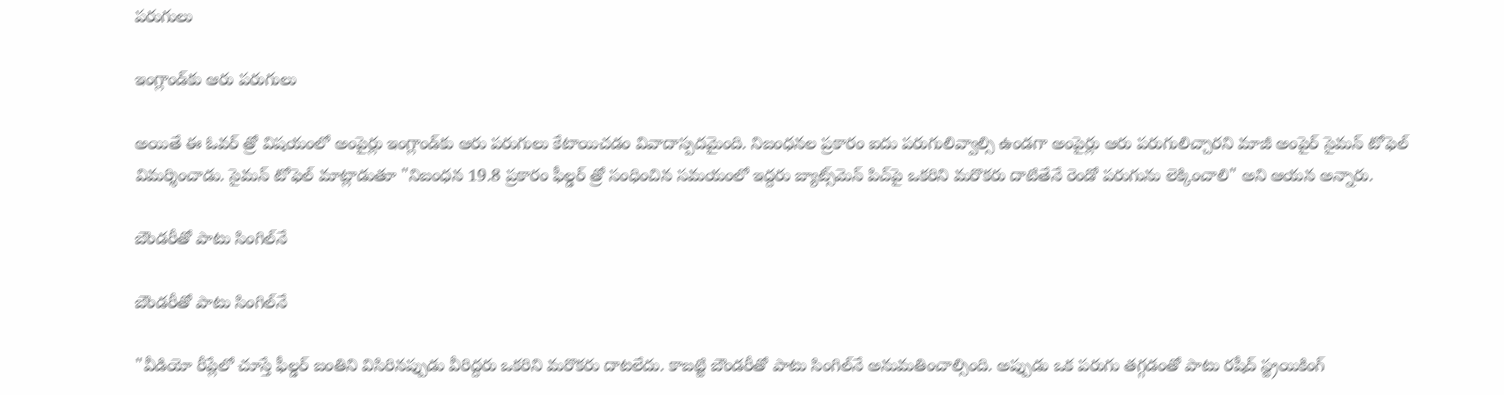పరుగులు

ఇంగ్లాండ్‌కు ఆరు పరుగులు

అయితే ఈ ఓవర్ త్రో విషయంలో అంపైర్లు ఇంగ్లాండ్‌కు ఆరు పరుగులు కేటాయిచడం వివాదాస్పదమైంది. నిబంధనల ప్రకారం ఐదు పరుగులివ్వాల్సి ఉండగా అంపైర్లు ఆరు పరుగులిచ్చారని మాజీ అంపైర్ సైమన్ టోఫెల్ విమర్శించాడు. సైమన్ టోఫెల్ మాట్లాడుతూ "నిబంధన 19.8 ప్రకారం ఫీల్డర్‌ త్రో సంధించిన సమయంలో ఇద్దరు బ్యాట్స్‌మెన్‌ పిచ్‌పై ఒకరిని మరొకరు దాటితేనే రెండో పరుగును లెక్కించాలి" అని ఆయన అన్నారు.

బౌండరీతో పాటు సింగిల్‌నే

బౌండరీతో పాటు సింగిల్‌నే

"వీడియో రీప్లేలో చూస్తే ఫీల్డర్‌ బంతిని విసిరినప్పుడు వీరిద్దరు ఒకరిని మరొకరు దాటలేదు. కాబట్టి బౌండరీతో పాటు సింగిల్‌నే అనుమతించాల్సింది. అప్పుడు ఒక పరుగు తగ్గడంతో పాటు రషీద్‌ స్ట్రయికింగ్‌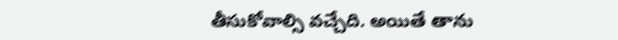తీసుకోవాల్సి వచ్చేది. అయితే తాను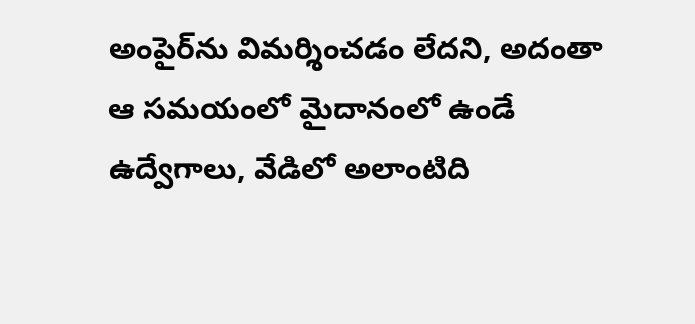అంపైర్‌ను విమర్శించడం లేదని, అదంతా ఆ సమయంలో మైదానంలో ఉండే ఉద్వేగాలు, వేడిలో అలాంటిది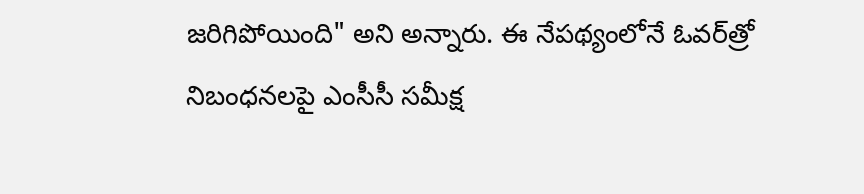జరిగిపోయింది" అని అన్నారు. ఈ నేపథ్యంలోనే ఓవర్‌త్రో నిబంధనలపై ఎంసీసీ సమీక్ష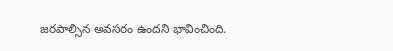జరపాల్సిన అవసరం ఉందని భావించింది.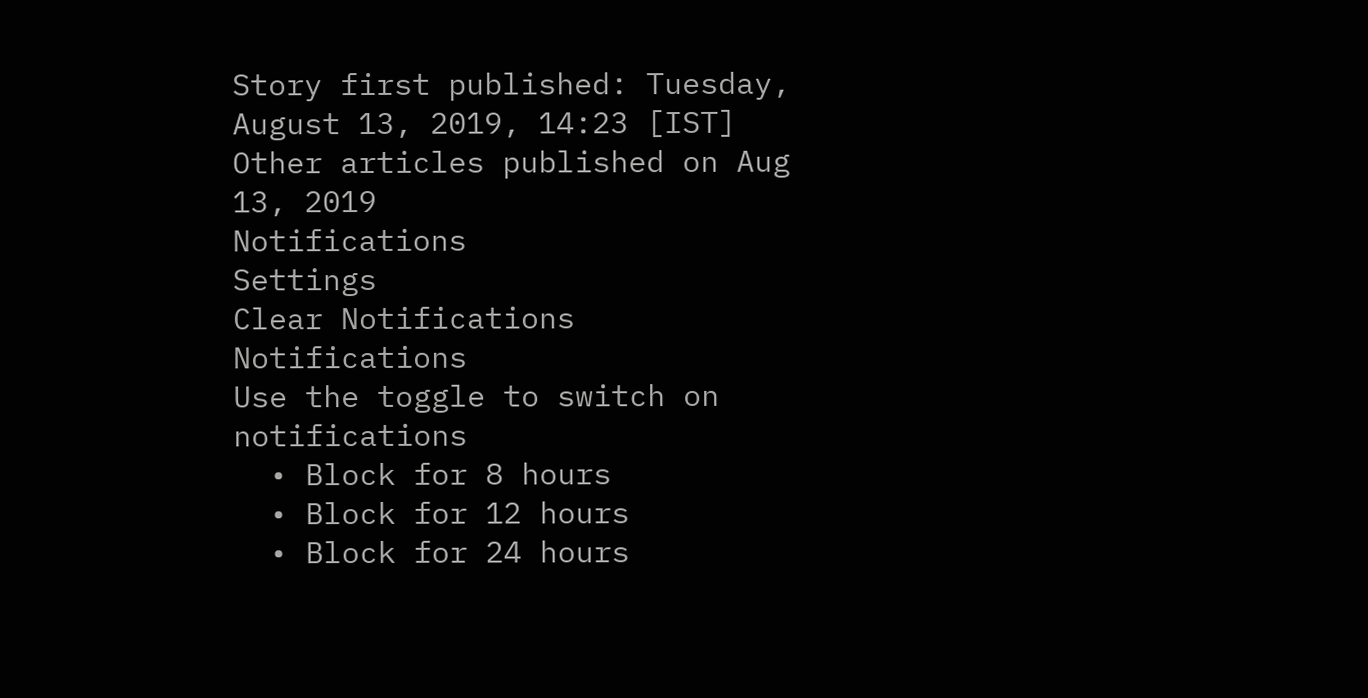Story first published: Tuesday, August 13, 2019, 14:23 [IST]
Other articles published on Aug 13, 2019
Notifications
Settings
Clear Notifications
Notifications
Use the toggle to switch on notifications
  • Block for 8 hours
  • Block for 12 hours
  • Block for 24 hours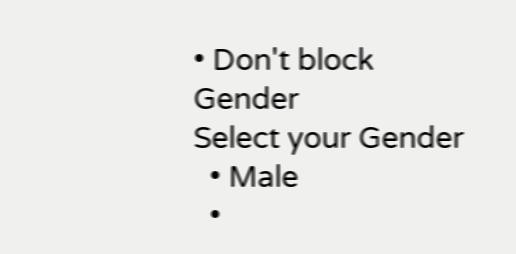• Don't block
Gender
Select your Gender
  • Male
  •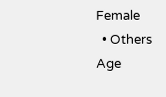Female
  • Others
Age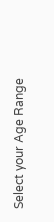Select your Age Range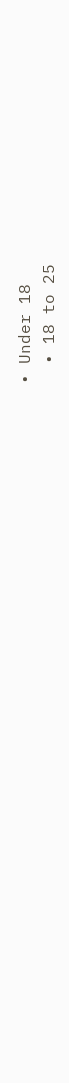• Under 18
  • 18 to 25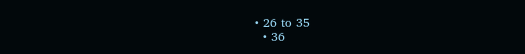• 26 to 35
  • 36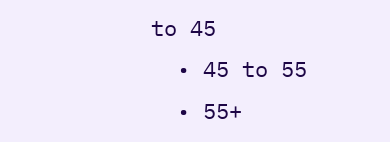to 45
  • 45 to 55
  • 55+